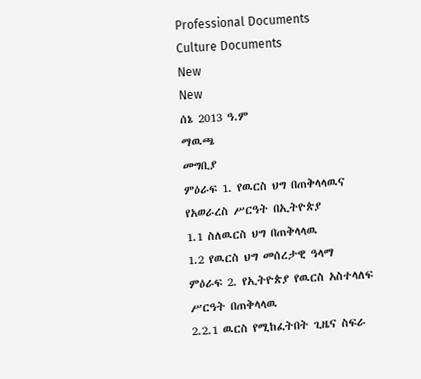Professional Documents
Culture Documents
New
New
ሰኔ 2013 ዓ.ም
ማዉጫ
መግቢያ
ምዕራፍ 1. የዉርስ ህግ በጠቅላላዉና የአወራረስ ሥርዓት በኢትዮጵያ
1.1 ስለዉርስ ህግ በጠቅላላዉ
1.2 የዉርስ ህግ መሰረታዊ ዓላማ
ምዕራፍ 2. የኢትዮጵያ የዉርስ አስተላለፍ ሥርዓት በጠቅላላዉ
2.2.1 ዉርስ የሚከፈትበት ጊዜና ስፍራ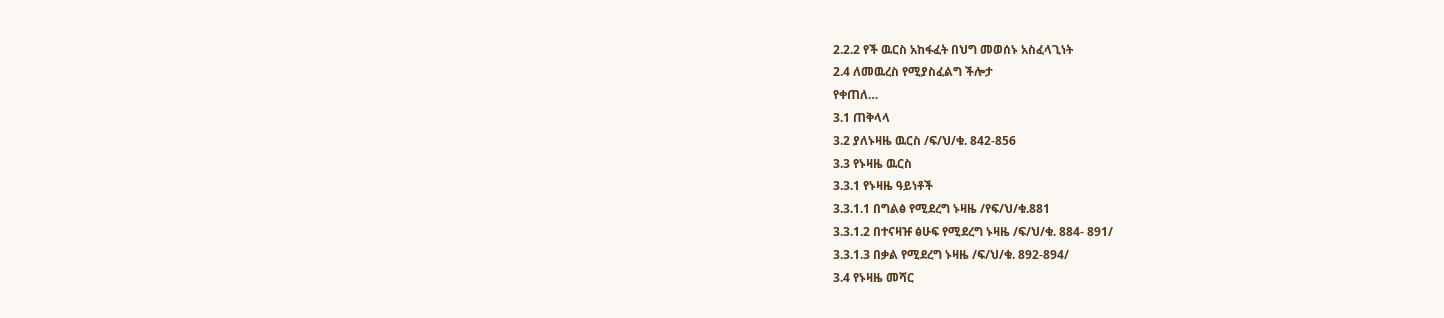2.2.2 የች ዉርስ አከፋፈት በህግ መወሰኑ አስፈላጊነት
2.4 ለመዉረስ የሚያስፈልግ ችሎታ
የቀጠለ…
3.1 ጠቅላላ
3.2 ያለኑዛዜ ዉርስ /ፍ/ህ/ቁ. 842-856
3.3 የኑዛዜ ዉርስ
3.3.1 የኑዛዜ ዓይነቶች
3.3.1.1 በግልፅ የሚደረግ ኑዛዜ /የፍ/ህ/ቁ.881
3.3.1.2 በተናዛዡ ፅሁፍ የሚደረግ ኑዛዜ /ፍ/ህ/ቁ. 884- 891/
3.3.1.3 በቃል የሚደረግ ኑዛዜ /ፍ/ህ/ቁ. 892-894/
3.4 የኑዛዜ መሻር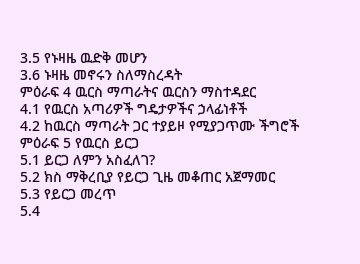3.5 የኑዛዜ ዉድቅ መሆን
3.6 ኑዛዜ መኖሩን ስለማስረዳት
ምዕራፍ 4 ዉርስ ማጣራትና ዉርስን ማስተዳደር
4.1 የዉርስ አጣሪዎች ግዴታዎችና ኃላፊነቶች
4.2 ከዉርስ ማጣራት ጋር ተያይዞ የሚያጋጥሙ ችግሮች
ምዕራፍ 5 የዉርስ ይርጋ
5.1 ይርጋ ለምን አስፈለገ?
5.2 ክስ ማቅረቢያ የይርጋ ጊዜ መቆጠር አጀማመር
5.3 የይርጋ መረጥ
5.4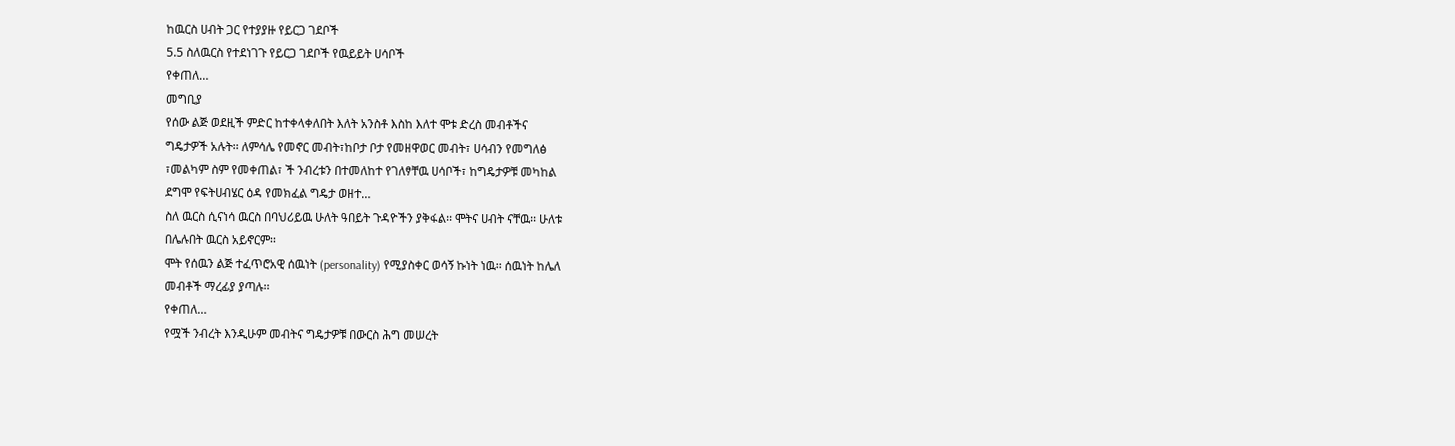ከዉርስ ሀብት ጋር የተያያዙ የይርጋ ገደቦች
5.5 ስለዉርስ የተደነገጉ የይርጋ ገደቦች የዉይይት ሀሳቦች
የቀጠለ…
መግቢያ
የሰው ልጅ ወደዚች ምድር ከተቀላቀለበት እለት አንስቶ እስከ እለተ ሞቱ ድረስ መብቶችና
ግዴታዎች አሉት፡፡ ለምሳሌ የመኖር መብት፣ከቦታ ቦታ የመዘዋወር መብት፣ ሀሳብን የመግለፅ
፣መልካም ስም የመቀጠል፣ ች ንብረቱን በተመለከተ የገለፃቸዉ ሀሳቦች፣ ከግዴታዎቹ መካከል
ደግሞ የፍትሀብሄር ዕዳ የመክፈል ግዴታ ወዘተ…
ስለ ዉርስ ሲናነሳ ዉርስ በባህሪይዉ ሁለት ዓበይት ጉዳዮችን ያቅፋል፡፡ ሞትና ሀብት ናቸዉ፡፡ ሁለቱ
በሌሉበት ዉርስ አይኖርም፡፡
ሞት የሰዉን ልጅ ተፈጥሮአዊ ሰዉነት (personality) የሚያስቀር ወሳኝ ኩነት ነዉ፡፡ ሰዉነት ከሌለ
መብቶች ማረፊያ ያጣሉ፡፡
የቀጠለ…
የሟች ንብረት እንዲሁም መብትና ግዴታዎቹ በውርስ ሕግ መሠረት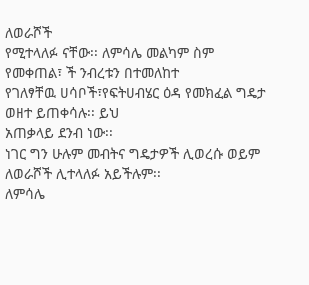ለወራሾች
የሚተላለፉ ናቸው፡፡ ለምሳሌ መልካም ስም የመቀጠል፣ ች ንብረቱን በተመለከተ
የገለፃቸዉ ሀሳቦች፣የፍትሀብሄር ዕዳ የመክፈል ግዴታ ወዘተ ይጠቀሳሉ፡፡ ይህ
አጠቃላይ ደንብ ነው፡፡
ነገር ግን ሁሉም መብትና ግዴታዎች ሊወረሱ ወይም ለወራሾች ሊተላለፉ አይችሉም፡፡
ለምሳሌ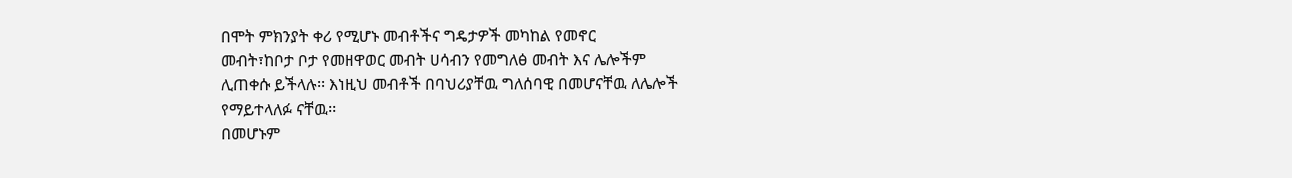በሞት ምክንያት ቀሪ የሚሆኑ መብቶችና ግዴታዎች መካከል የመኖር
መብት፣ከቦታ ቦታ የመዘዋወር መብት ሀሳብን የመግለፅ መብት እና ሌሎችም
ሊጠቀሱ ይችላሉ፡፡ እነዚህ መብቶች በባህሪያቸዉ ግለሰባዊ በመሆናቸዉ ለሌሎች
የማይተላለፉ ናቸዉ፡፡
በመሆኑም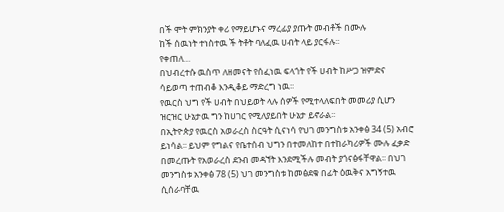በች ሞት ምክንያት ቀሪ የማይሆኑና ማረፊያ ያጡት መብቶች በሙሉ
ከች ሰዉነት ተነስተዉ ች ትቶት ባለፈዉ ሀብት ላይ ያርፋሉ፡፡
የቀጠለ…
በህብረተሱ ዉስጥ ለዘመናት የሰፈነዉ ፍላጎት የች ሀብት ከሥጋ ዝምድና
ሳይወጣ ተጠብቆ እንዲቆይ ማድረግ ነዉ፡፡
የዉርስ ህግ የች ሀብት በህይወት ላሉ ሰዎች የሚተላለፍበት መመሪያ ሲሆን
ዝርዝር ሁኔታዉ ግን ከሀገር የሚለያይበት ሁኔታ ይኖራል፡፡
በኢትዮጵያ የዉርስ አወራረስ ስርዓት ሲናነሳ የህገ መንግስቱ አንቀፅ 34 (5) አብሮ
ይነሳል፡፡ ይህም የግልና የቤተሰብ ህግን በተመለከተ በተከራካሪዎች ሙሉ ፈቃድ
በመረጡት የአወራረስ ደንብ መዳኘት እንደሚችሉ መብት ያጎናፅፋቸዋል፡፡ በህገ
መንግስቱ አንቀፅ 78 (5) ህገ መንግስቱ ከመፅደቁ በፊት ዕዉቅና አግኝተዉ
ሲሰራባቸዉ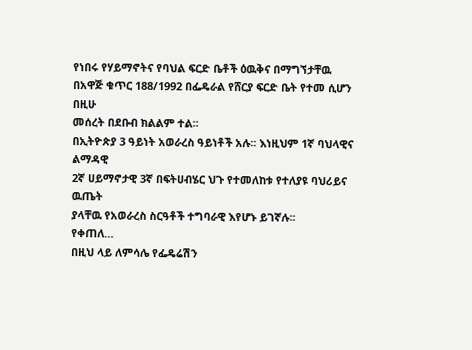የነበሩ የሃይማኖትና የባህል ፍርድ ቤቶች ዕዉቅና በማግኘታቸዉ
በአዋጅ ቁጥር 188/1992 በፌዴራል የሸርያ ፍርድ ቤት የተመ ሲሆን በዚሁ
መሰረት በደቡብ ክልልም ተል፡፡
በኢትዮጵያ 3 ዓይነት አወራረስ ዓይነቶች አሉ፡፡ እነዚህም 1ኛ ባህላዊና ልማዳዊ
2ኛ ሀይማኖታዊ 3ኛ በፍትሀብሄር ህጉ የተመለከቱ የተለያዩ ባህሪይና ዉጤት
ያላቸዉ የአወራረስ ስርዓቶች ተግባራዊ እየሆኑ ይገኛሉ፡፡
የቀጠለ…
በዚህ ላይ ለምሳሌ የፌዴሬሽን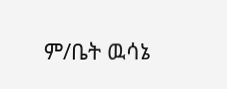ም/ቤት ዉሳኔ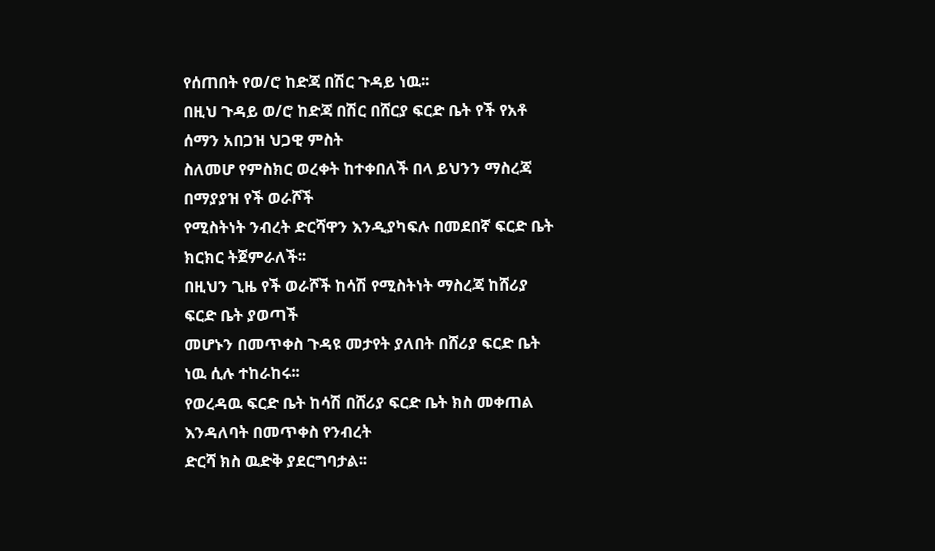የሰጠበት የወ/ሮ ከድጃ በሽር ጉዳይ ነዉ፡፡
በዚህ ጉዳይ ወ/ሮ ከድጃ በሽር በሸርያ ፍርድ ቤት የች የአቶ ሰማን አበጋዝ ህጋዊ ምስት
ስለመሆ የምስክር ወረቀት ከተቀበለች በላ ይህንን ማስረጃ በማያያዝ የች ወራሾች
የሚስትነት ንብረት ድርሻዋን እንዲያካፍሉ በመደበኛ ፍርድ ቤት ክርክር ትጀምራለች፡፡
በዚህን ጊዜ የች ወራሾች ከሳሽ የሚስትነት ማስረጃ ከሸሪያ ፍርድ ቤት ያወጣች
መሆኑን በመጥቀስ ጉዳዩ መታየት ያለበት በሸሪያ ፍርድ ቤት ነዉ ሲሉ ተከራከሩ፡፡
የወረዳዉ ፍርድ ቤት ከሳሽ በሸሪያ ፍርድ ቤት ክስ መቀጠል እንዳለባት በመጥቀስ የንብረት
ድርሻ ክስ ዉድቅ ያደርግባታል፡፡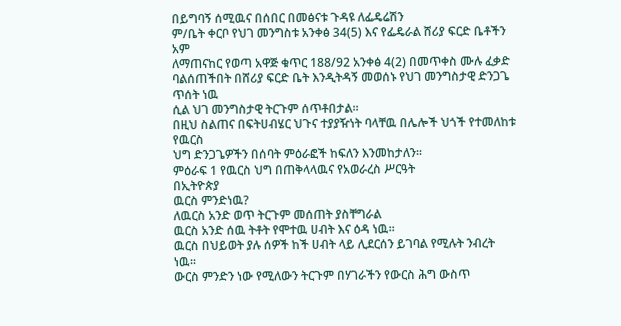በይግባኝ ሰሚዉና በሰበር በመፅናቱ ጉዳዩ ለፌዴሬሽን
ም/ቤት ቀርቦ የህገ መንግስቱ አንቀፅ 34(5) እና የፌዴራል ሸሪያ ፍርድ ቤቶችን አም
ለማጠናከር የወጣ አዋጅ ቁጥር 188/92 አንቀፅ 4(2) በመጥቀስ ሙሉ ፈቃድ
ባልሰጠችበት በሸሪያ ፍርድ ቤት እንዲትዳኝ መወሰኑ የህገ መንግስታዊ ድንጋጌ ጥሰት ነዉ
ሲል ህገ መንግስታዊ ትርጉም ሰጥቶበታል፡፡
በዚህ ስልጠና በፍትሀብሄር ህጉና ተያያዥነት ባላቸዉ በሌሎች ህጎች የተመለከቱ የዉርስ
ህግ ድንጋጌዎችን በሰባት ምዕራፎች ከፍለን እንመከታለን፡፡
ምዕራፍ 1 የዉርስ ህግ በጠቅላላዉና የአወራረስ ሥርዓት
በኢትዮጵያ
ዉርስ ምንድነዉ?
ለዉርስ አንድ ወጥ ትርጉም መሰጠት ያስቸግራል
ዉርስ አንድ ሰዉ ትቶት የሞተዉ ሀብት እና ዕዳ ነዉ፡፡
ዉርስ በህይወት ያሉ ሰዎች ከች ሀብት ላይ ሊደርሰን ይገባል የሚሉት ንብረት
ነዉ፡፡
ውርስ ምንድን ነው የሚለውን ትርጉም በሃገራችን የውርስ ሕግ ውስጥ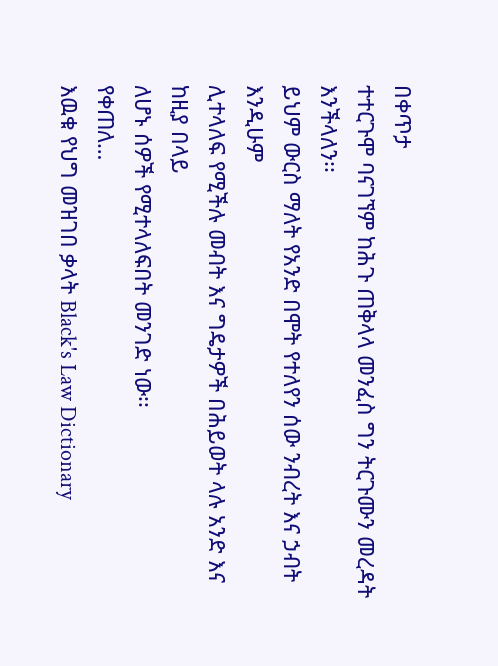በቀጥታ
ተተርጉሞ ባናገኘም ከሕጉ ጠቅላላ መንፈስ ግን ትርጉሙን መረዳት እንችላለን፡፡
ይህም ውርስ ማለት የአንድ በሞት የተለየን ሰው ንብረት እና ኃብት እንዲሁም
ሊተላለፍ የሚችሉ መብት እና ግዴታዎች በሕይወት ላሉ አንድ እና ከዚያ በላይ
ለሆኑ ሰዎች የሚተላለፍበት መንገድ ነው፡፡
የቀጠለ…
እዉቁ የህግ መዝገበ ቃላት Black's Law Dictionary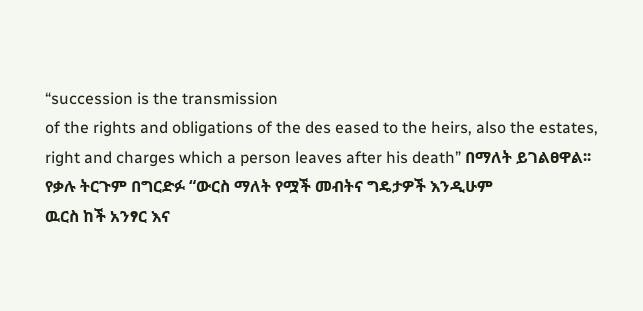“succession is the transmission
of the rights and obligations of the des eased to the heirs, also the estates,
right and charges which a person leaves after his death” በማለት ይገልፀዋል፡፡
የቃሉ ትርጉም በግርድፉ “ውርስ ማለት የሟች መብትና ግዴታዎች እንዲሁም
ዉርስ ከች አንፃር እና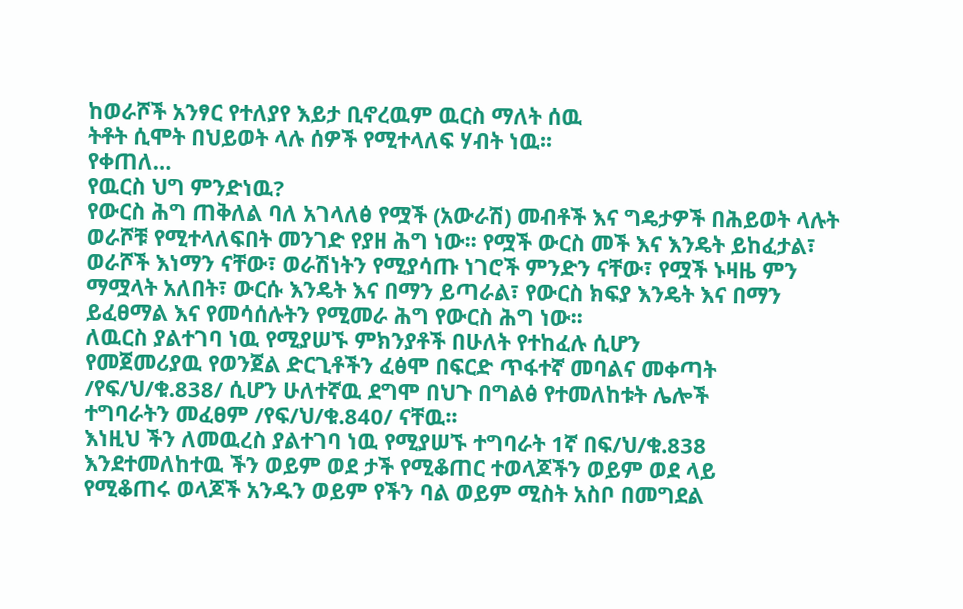ከወራሾች አንፃር የተለያየ እይታ ቢኖረዉም ዉርስ ማለት ሰዉ
ትቶት ሲሞት በህይወት ላሉ ሰዎች የሚተላለፍ ሃብት ነዉ፡፡
የቀጠለ…
የዉርስ ህግ ምንድነዉ?
የውርስ ሕግ ጠቅለል ባለ አገላለፅ የሟች (አውራሽ) መብቶች እና ግዴታዎች በሕይወት ላሉት
ወራሾቹ የሚተላለፍበት መንገድ የያዘ ሕግ ነው፡፡ የሟች ውርስ መች እና እንዴት ይከፈታል፣
ወራሾች እነማን ናቸው፣ ወራሽነትን የሚያሳጡ ነገሮች ምንድን ናቸው፣ የሟች ኑዛዜ ምን
ማሟላት አለበት፣ ውርሱ እንዴት እና በማን ይጣራል፣ የውርስ ክፍያ እንዴት እና በማን
ይፈፀማል እና የመሳሰሉትን የሚመራ ሕግ የውርስ ሕግ ነው፡፡
ለዉርስ ያልተገባ ነዉ የሚያሠኙ ምክንያቶች በሁለት የተከፈሉ ሲሆን
የመጀመሪያዉ የወንጀል ድርጊቶችን ፈፅሞ በፍርድ ጥፋተኛ መባልና መቀጣት
/የፍ/ህ/ቁ.838/ ሲሆን ሁለተኛዉ ደግሞ በህጉ በግልፅ የተመለከቱት ሌሎች
ተግባራትን መፈፀም /የፍ/ህ/ቁ.840/ ናቸዉ፡፡
እነዚህ ችን ለመዉረስ ያልተገባ ነዉ የሚያሠኙ ተግባራት 1ኛ በፍ/ህ/ቁ.838
እንደተመለከተዉ ችን ወይም ወደ ታች የሚቆጠር ተወላጆችን ወይም ወደ ላይ
የሚቆጠሩ ወላጆች አንዱን ወይም የችን ባል ወይም ሚስት አስቦ በመግደል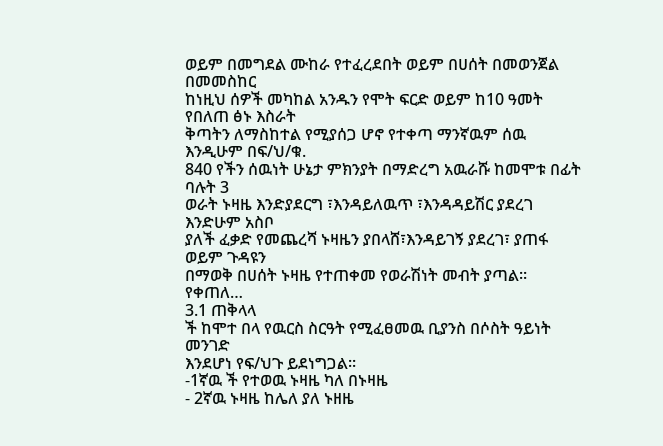ወይም በመግደል ሙከራ የተፈረደበት ወይም በሀሰት በመወንጀል በመመስከር
ከነዚህ ሰዎች መካከል አንዱን የሞት ፍርድ ወይም ከ10 ዓመት የበለጠ ፅኑ እስራት
ቅጣትን ለማስከተል የሚያሰጋ ሆኖ የተቀጣ ማንኛዉም ሰዉ እንዲሁም በፍ/ህ/ቁ.
840 የችን ሰዉነት ሁኔታ ምክንያት በማድረግ አዉራሹ ከመሞቱ በፊት ባሉት 3
ወራት ኑዛዜ እንድያደርግ ፣እንዳይለዉጥ ፣እንዳዳይሽር ያደረገ እንድሁም አስቦ
ያለች ፈቃድ የመጨረሻ ኑዛዜን ያበላሸ፣እንዳይገኝ ያደረገ፣ ያጠፋ ወይም ጉዳዩን
በማወቅ በሀሰት ኑዛዜ የተጠቀመ የወራሽነት መብት ያጣል፡፡
የቀጠለ…
3.1 ጠቅላላ
ች ከሞተ በላ የዉርስ ስርዓት የሚፈፀመዉ ቢያንስ በሶስት ዓይነት መንገድ
እንደሆነ የፍ/ህጉ ይደነግጋል፡፡
-1ኛዉ ች የተወዉ ኑዛዜ ካለ በኑዛዜ
- 2ኛዉ ኑዛዜ ከሌለ ያለ ኑዘዜ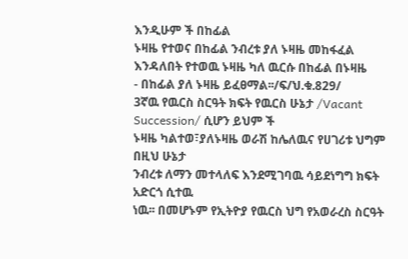እንዲሁም ች በከፊል
ኑዛዜ የተወና በከፊል ንብረቱ ያለ ኑዛዜ መከፋፈል
እንዳለበት የተወዉ ኑዛዜ ካለ ዉርሱ በከፊል በኑዛዜ
- በከፊል ያለ ኑዛዜ ይፈፀማል፡፡/ፍ/ህ.ቁ.829/
3ኛዉ የዉርስ ስርዓት ክፍት የዉርስ ሁኔታ /Vacant Succession/ ሲሆን ይህም ች
ኑዛዜ ካልተወ፣ያለኑዛዜ ወራሽ ከሌለዉና የሀገሪቱ ህግም በዚህ ሁኔታ
ንብረቱ ለማን መተላለፍ እንደሚገባዉ ሳይደነግግ ክፍት አድርጎ ሲተዉ
ነዉ፡፡ በመሆኑም የኢትዮያ የዉርስ ህግ የአወራረስ ስርዓት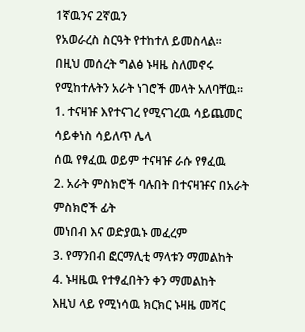1ኛዉንና 2ኛዉን
የአወራረስ ስርዓት የተከተለ ይመስላል፡፡
በዚህ መሰረት ግልፅ ኑዛዜ ስለመኖሩ የሚከተሉትን አራት ነገሮች መላት አለባቸዉ፡፡
1. ተናዛዡ እየተናገረ የሚናገረዉ ሳይጨመር ሳይቀነስ ሳይለጥ ሌላ
ሰዉ የፃፈዉ ወይም ተናዛዡ ራሱ የፃፈዉ
2. አራት ምስክሮች ባሉበት በተናዛዡና በአራት ምስክሮች ፊት
መነበብ እና ወድያዉኑ መፈረም
3. የማንበብ ፎርማሊቲ ማላቱን ማመልከት
4. ኑዛዜዉ የተፃፈበትን ቀን ማመልከት
እዚህ ላይ የሚነሳዉ ክርክር ኑዛዜ መሻር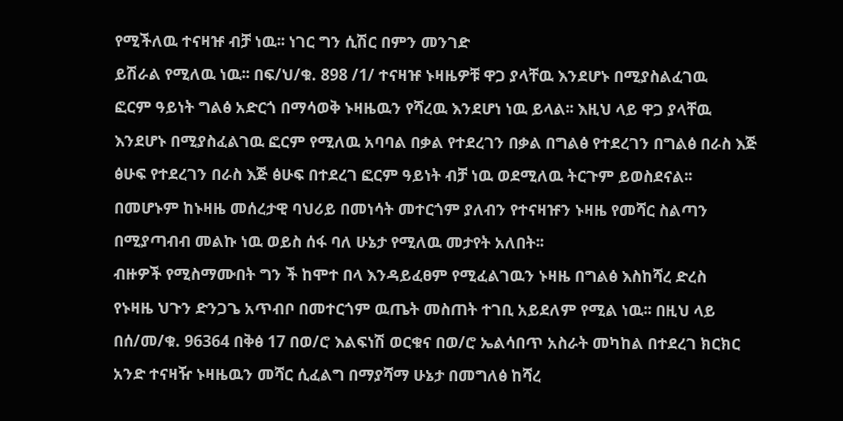የሚችለዉ ተናዛዡ ብቻ ነዉ፡፡ ነገር ግን ሲሽር በምን መንገድ
ይሽራል የሚለዉ ነዉ፡፡ በፍ/ህ/ቁ. 898 /1/ ተናዛዡ ኑዛዜዎቹ ዋጋ ያላቸዉ እንደሆኑ በሚያስልፈገዉ
ፎርም ዓይነት ግልፅ አድርጎ በማሳወቅ ኑዛዜዉን የሻረዉ እንደሆነ ነዉ ይላል፡፡ እዚህ ላይ ዋጋ ያላቸዉ
እንደሆኑ በሚያስፈልገዉ ፎርም የሚለዉ አባባል በቃል የተደረገን በቃል በግልፅ የተደረገን በግልፅ በራስ እጅ
ፅሁፍ የተደረገን በራስ እጅ ፅሁፍ በተደረገ ፎርም ዓይነት ብቻ ነዉ ወደሚለዉ ትርጉም ይወስደናል፡፡
በመሆኑም ከኑዛዜ መሰረታዊ ባህሪይ በመነሳት መተርጎም ያለብን የተናዛዡን ኑዛዜ የመሻር ስልጣን
በሚያጣብብ መልኩ ነዉ ወይስ ሰፋ ባለ ሁኔታ የሚለዉ መታየት አለበት፡፡
ብዙዎች የሚስማሙበት ግን ች ከሞተ በላ እንዳይፈፀም የሚፈልገዉን ኑዛዜ በግልፅ እስከሻረ ድረስ
የኑዛዜ ህጉን ድንጋጌ አጥብቦ በመተርጎም ዉጤት መስጠት ተገቢ አይደለም የሚል ነዉ፡፡ በዚህ ላይ
በሰ/መ/ቁ. 96364 በቅፅ 17 በወ/ሮ እልፍነሽ ወርቁና በወ/ሮ ኤልሳበጥ አስራት መካከል በተደረገ ክርክር
አንድ ተናዛዥ ኑዛዜዉን መሻር ሲፈልግ በማያሻማ ሁኔታ በመግለፅ ከሻረ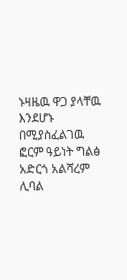ኑዛዜዉ ዋጋ ያላቸዉ እንደሆኑ
በሚያስፈልገዉ ፎርም ዓይነት ግልፅ አድርጎ አልሻረም ሊባል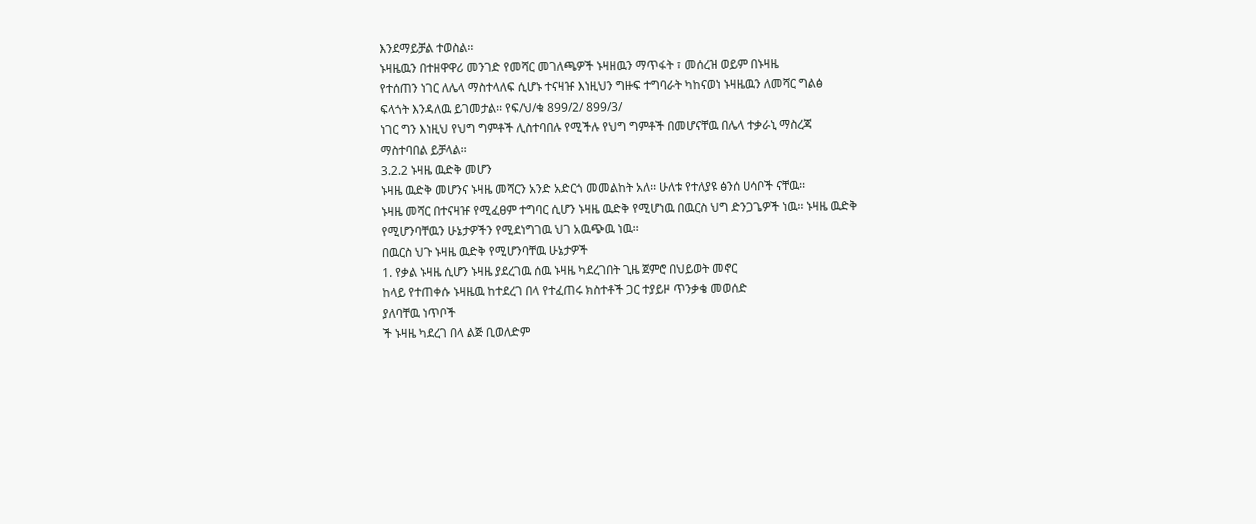እንደማይቻል ተወስል፡፡
ኑዛዜዉን በተዘዋዋሪ መንገድ የመሻር መገለጫዎች ኑዛዘዉን ማጥፋት ፣ መሰረዝ ወይም በኑዛዜ
የተሰጠን ነገር ለሌላ ማስተላለፍ ሲሆኑ ተናዛዡ እነዚህን ግዙፍ ተግባራት ካከናወነ ኑዛዜዉን ለመሻር ግልፅ
ፍላጎት እንዳለዉ ይገመታል፡፡ የፍ/ህ/ቁ 899/2/ 899/3/
ነገር ግን እነዚህ የህግ ግምቶች ሊስተባበሉ የሚችሉ የህግ ግምቶች በመሆናቸዉ በሌላ ተቃራኒ ማስረጃ
ማስተባበል ይቻላል፡፡
3.2.2 ኑዛዜ ዉድቅ መሆን
ኑዛዜ ዉድቅ መሆንና ኑዛዜ መሻርን አንድ አድርጎ መመልከት አለ፡፡ ሁለቱ የተለያዩ ፅንሰ ሀሳቦች ናቸዉ፡፡
ኑዛዜ መሻር በተናዛዡ የሚፈፀም ተግባር ሲሆን ኑዛዜ ዉድቅ የሚሆነዉ በዉርስ ህግ ድንጋጌዎች ነዉ፡፡ ኑዛዜ ዉድቅ
የሚሆንባቸዉን ሁኔታዎችን የሚደነግገዉ ህገ አዉጭዉ ነዉ፡፡
በዉርስ ህጉ ኑዛዜ ዉድቅ የሚሆንባቸዉ ሁኔታዎች
1. የቃል ኑዛዜ ሲሆን ኑዛዜ ያደረገዉ ሰዉ ኑዛዜ ካደረገበት ጊዜ ጀምሮ በህይወት መኖር
ከላይ የተጠቀሱ ኑዛዜዉ ከተደረገ በላ የተፈጠሩ ክስተቶች ጋር ተያይዞ ጥንቃቄ መወሰድ
ያለባቸዉ ነጥቦች
ች ኑዛዜ ካደረገ በላ ልጅ ቢወለድም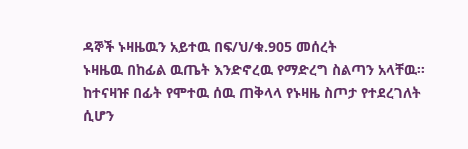ዳኞች ኑዛዜዉን አይተዉ በፍ/ህ/ቁ.905 መሰረት
ኑዛዜዉ በከፊል ዉጤት እንድኖረዉ የማድረግ ስልጣን አላቸዉ፡፡
ከተናዛዡ በፊት የሞተዉ ሰዉ ጠቅላላ የኑዛዜ ስጦታ የተደረገለት ሲሆን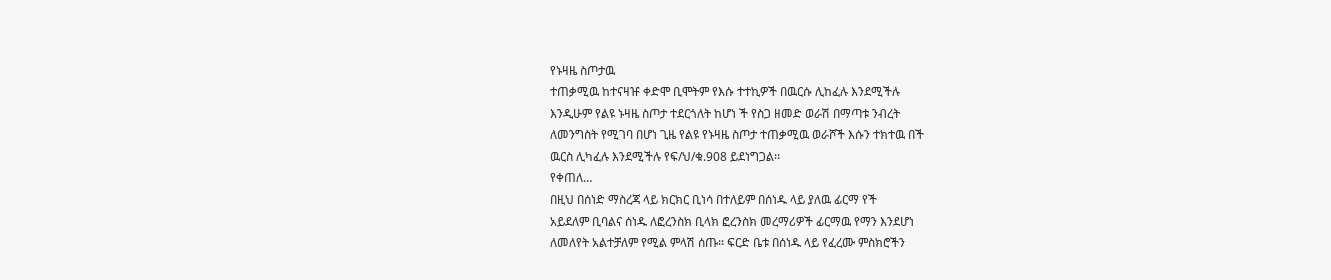የኑዛዜ ስጦታዉ
ተጠቃሚዉ ከተናዛዡ ቀድሞ ቢሞትም የእሱ ተተኪዎች በዉርሱ ሊከፈሉ እንደሚችሉ
እንዲሁም የልዩ ኑዛዜ ስጦታ ተደርጎለት ከሆነ ች የስጋ ዘመድ ወራሽ በማጣቱ ንብረት
ለመንግስት የሚገባ በሆነ ጊዜ የልዩ የኑዛዜ ስጦታ ተጠቃሚዉ ወራሾች እሱን ተክተዉ በች
ዉርስ ሊካፈሉ እንደሚችሉ የፍ/ህ/ቁ.908 ይደነግጋል፡፡
የቀጠለ…
በዚህ በሰነድ ማስረጃ ላይ ክርክር ቢነሳ በተለይም በሰነዱ ላይ ያለዉ ፊርማ የች
አይደለም ቢባልና ሰነዱ ለፎረንስክ ቢላክ ፎረንስክ መረማሪዎች ፊርማዉ የማን እንደሆነ
ለመለየት አልተቻለም የሚል ምላሽ ሰጡ፡፡ ፍርድ ቤቱ በሰነዱ ላይ የፈረሙ ምስክሮችን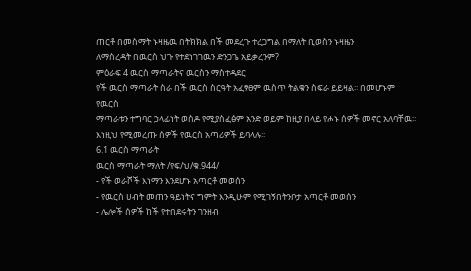ጠርቶ በመስማት ኑዛዜዉ በትክክል በች መደረጉ ተረጋግል በማለት ቢወስን ኑዛዜን
ለማስረዳት በዉርስ ህጉ የተደነገገዉን ድንጋጌ አይቃረንም?
ምዕራፍ 4 ዉርስ ማጣራትና ዉርስን ማስተዳደር
የች ዉርስ ማጣራት ስራ በች ዉርስ ስርዓት አፈፃፀም ዉስጥ ትልቁን ስፍራ ይይዛል፡፡ በመሆኑም የዉርስ
ማጣራቱን ተግባር ኃላፊነት ወስዶ የሚያስፈፅም አንድ ወይም ከዚያ በላይ የሖኑ ሰዎች መኖር አለባቸዉ፡፡
እነዚህ የሚመረጡ ሰዎች የዉርስ አጣሪዎች ይባላሉ፡፡
6.1 ዉርስ ማጣራት
ዉርስ ማጣራት ማለት /የፍ/ህ/ቁ.944/
- የች ወራሾች እነማን እንደሆኑ አጣርቶ መወሰን
- የዉርስ ሀብት መጠን ዓይነትና ግምት እንዲሁም የሚገኝበትንቦታ አጣርቶ መወሰን
- ሌሎች ሰዎች ከች የተበደሩትን ገንዘብ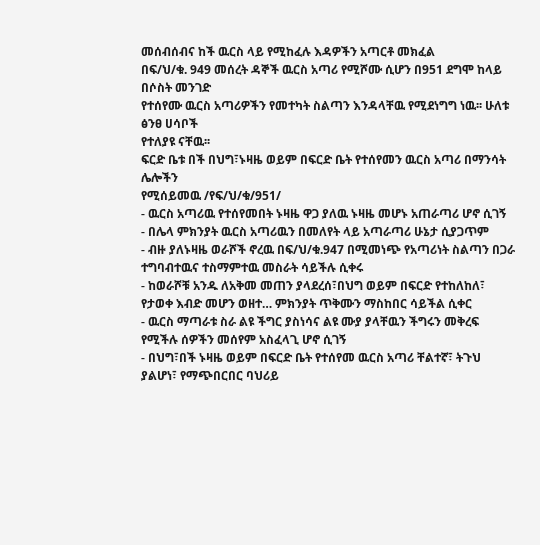መሰብሰብና ከች ዉርስ ላይ የሚከፈሉ እዳዎችን አጣርቶ መክፈል
በፍ/ህ/ቁ. 949 መሰረት ዳኞች ዉርስ አጣሪ የሚሾሙ ሲሆን በ951 ደግሞ ከላይ በሶስት መንገድ
የተሰየሙ ዉርስ አጣሪዎችን የመተካት ስልጣን እንዳላቸዉ የሚደነግግ ነዉ፡፡ ሁለቱ ፅንፀ ሀሳቦች
የተለያዩ ናቸዉ፡፡
ፍርድ ቤቱ በች በህግ፣ኑዛዜ ወይም በፍርድ ቤት የተሰየመን ዉርስ አጣሪ በማንሳት ሌሎችን
የሚሰይመዉ /የፍ/ህ/ቁ/951/
- ዉርስ አጣሪዉ የተሰየመበት ኑዛዜ ዋጋ ያለዉ ኑዛዜ መሆኑ አጠራጣሪ ሆኖ ሲገኝ
- በሌላ ምክንያት ዉርስ አጣሪዉን በመለየት ላይ አጣራጣሪ ሁኔታ ሲያጋጥም
- ብዙ ያለኑዛዜ ወራሾች ኖረዉ በፍ/ህ/ቁ.947 በሚመነጭ የአጣሪነት ስልጣን በጋራ
ተግባብተዉና ተስማምተዉ መስራት ሳይችሉ ሲቀሩ
- ከወራሾቹ አንዱ ለአቅመ መጠን ያላደረሰ፣በህግ ወይም በፍርድ የተከለከለ፣
የታወቀ እብድ መሆን ወዘተ… ምክንያት ጥቅሙን ማስከበር ሳይችል ሲቀር
- ዉርስ ማጣራቱ ስራ ልዩ ችግር ያስነሳና ልዩ ሙያ ያላቸዉን ችግሩን መቅረፍ
የሚችሉ ሰዎችን መሰየም አስፈላጊ ሆኖ ሲገኝ
- በህግ፣በች ኑዛዜ ወይም በፍርድ ቤት የተሰየመ ዉርስ አጣሪ ቸልተኛ፣ ትጉህ
ያልሆነ፣ የማጭበርበር ባህሪይ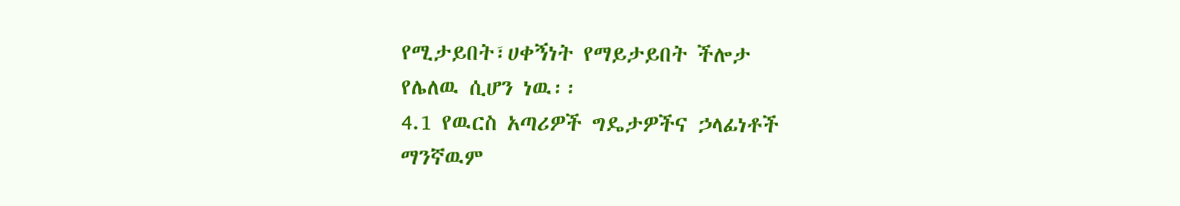የሚታይበት፣ሀቀኝነት የማይታይበት ችሎታ
የሌለዉ ሲሆን ነዉ፡፡
4.1 የዉርስ አጣሪዎች ግዴታዎችና ኃላፊነቶች
ማንኛዉም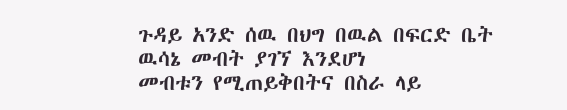ጉዳይ አንድ ሰዉ በህግ በዉል በፍርድ ቤት ዉሳኔ መብት ያገኘ እንደሆነ
መብቱን የሚጠይቅበትና በስራ ላይ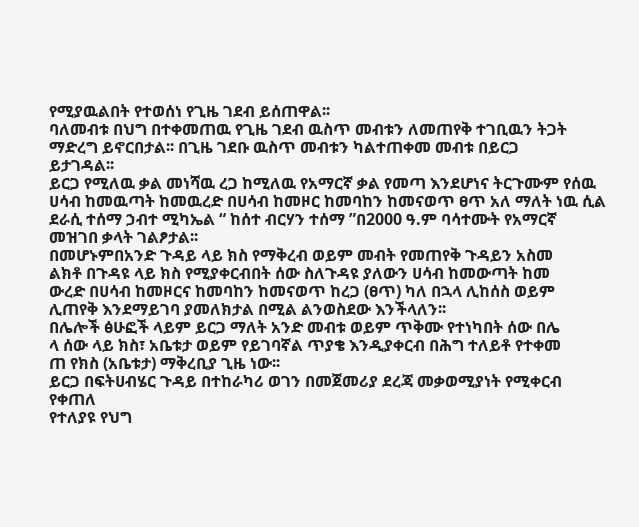የሚያዉልበት የተወሰነ የጊዜ ገደብ ይሰጠዋል፡፡
ባለመብቱ በህግ በተቀመጠዉ የጊዜ ገደብ ዉስጥ መብቱን ለመጠየቅ ተገቢዉን ትጋት
ማድረግ ይኖርበታል፡፡ በጊዜ ገደቡ ዉስጥ መብቱን ካልተጠቀመ መብቱ በይርጋ
ይታገዳል፡፡
ይርጋ የሚለዉ ቃል መነሻዉ ረጋ ከሚለዉ የአማርኛ ቃል የመጣ እንደሆነና ትርጉሙም የሰዉ
ሀሳብ ከመዉጣት ከመዉረድ በሀሳብ ከመዞር ከመባከን ከመናወጥ ፀጥ አለ ማለት ነዉ ሲል
ደራሲ ተሰማ ኃብተ ሚካኤል “ ከሰተ ብርሃን ተሰማ ”በ2000 ዓ.ም ባሳተሙት የአማርኛ
መዝገበ ቃላት ገልፆታል፡፡
በመሆኑምበአንድ ጉዳይ ላይ ክስ የማቅረብ ወይም መብት የመጠየቅ ጉዳይን አስመ
ልክቶ በጉዳዩ ላይ ክስ የሚያቀርብበት ሰው ስለጉዳዩ ያለውን ሀሳብ ከመውጣት ከመ
ውረድ በሀሳብ ከመዞርና ከመባከን ከመናወጥ ከረጋ (ፀጥ) ካለ በኋላ ሊከሰስ ወይም
ሊጠየቅ እንደማይገባ ያመለክታል በሚል ልንወስደው እንችላለን፡፡
በሌሎች ፅሁፎች ላይም ይርጋ ማለት አንድ መብቱ ወይም ጥቅሙ የተነካበት ሰው በሌ
ላ ሰው ላይ ክስ፣ አቤቱታ ወይም የይገባኛል ጥያቄ እንዲያቀርብ በሕግ ተለይቶ የተቀመ
ጠ የክስ (አቤቱታ) ማቅረቢያ ጊዜ ነው፡፡
ይርጋ በፍትሀብሄር ጉዳይ በተከራካሪ ወገን በመጀመሪያ ደረጃ መቃወሚያነት የሚቀርብ
የቀጠለ
የተለያዩ የህግ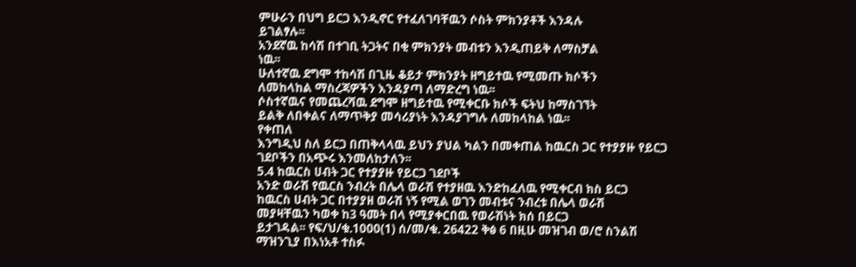ምሁራን በህግ ይርጋ እንዲኖር የተፈለገባቸዉን ሶስት ምክንያቶች እንዳሉ
ይገልፃሉ፡፡
አንደኛዉ ከሳሽ በተገቢ ትጋትና በቂ ምክንያት መብቱን እንዲጠይቅ ለማስቻል
ነዉ፡፡
ሁለተኛዉ ደግሞ ተከሳሽ በጊዜ ቆይታ ምክንያት ዘግይተዉ የሚመጡ ክሶችን
ለመከላከል ማስረጃዎችን እንዳያጣ ለማድረግ ነዉ፡፡
ሶስተኛዉና የመጨረሻዉ ደግሞ ዘግይተዉ የሚቀርቡ ክሶች ፍትህ ከማስገኘት
ይልቅ ለበቀልና ለማጥቅያ መሳሪያነት እንዳያገግሉ ለመከላከል ነዉ፡፡
የቀጠለ
እንግዲህ ስለ ይርጋ በጠቅላላዉ ይህን ያህል ካልን በመቀጠል ከዉርስ ጋር የተያያዙ የይርጋ
ገደቦችን በአጭሩ እንመለከታለን፡፡
5.4 ከዉርስ ሀብት ጋር የተያያዙ የይርጋ ገደቦች
አንድ ወራሽ የዉርስ ንብረት በሌላ ወራሽ የተያዘዉ እንድከፈለዉ የሚቀርብ ክስ ይርጋ
ከዉርስ ሀብት ጋር በተያያዘ ወራሽ ነኝ የሚል ወገን መብቱና ንብረቱ በሌላ ወራሽ
መያዛቸዉን ካወቀ ከ3 ዓመት በላ የሚያቀርበዉ የወራሽነት ክሰ በይርጋ
ይታገዳል፡፡ የፍ/ህ/ቁ.1000(1) ሰ/መ/ቁ. 26422 ቅፅ 6 በዚሁ መዝገብ ወ/ሮ ስንልሽ
ማዝንጊያ በእነአቶ ተስፉ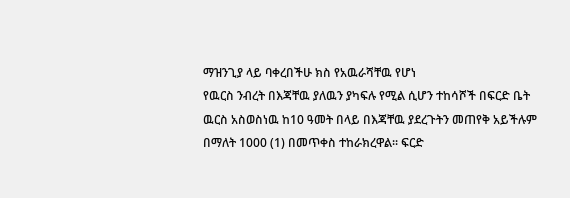ማዝንጊያ ላይ ባቀረበችሁ ክስ የአዉራሻቸዉ የሆነ
የዉርስ ንብረት በእጃቸዉ ያለዉን ያካፍሉ የሚል ሲሆን ተከሳሾች በፍርድ ቤት
ዉርስ አስወስነዉ ከ10 ዓመት በላይ በእጃቸዉ ያደረጉትን መጠየቅ አይችሉም
በማለት 1000 (1) በመጥቀስ ተከራክረዋል፡፡ ፍርድ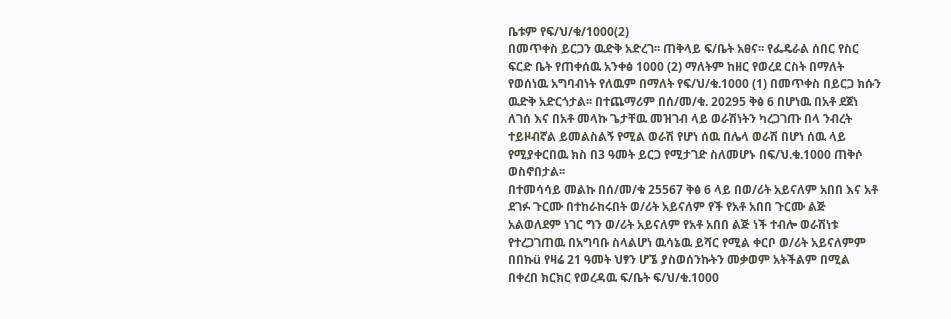ቤቱም የፍ/ህ/ቁ/1000(2)
በመጥቀስ ይርጋን ዉድቅ አድረገ፡፡ ጠቅላይ ፍ/ቤት አፀና፡፡ የፌዴራል ሰበር የስር
ፍርድ ቤት የጠቀሰዉ አንቀፅ 1000 (2) ማለትም ከዘር የወረደ ርስት በማለት
የወሰነዉ አግባብነት የለዉም በማለት የፍ/ህ/ቁ.1000 (1) በመጥቀስ በይርጋ ክሱን
ዉድቅ አድርጎታል፡፡ በተጨማሪም በሰ/መ/ቁ. 20295 ቅፅ 6 በሆነዉ በአቶ ደጀነ
ለገሰ እና በአቶ መላኩ ጌታቸዉ መዝገብ ላይ ወራሽነትን ካረጋገጡ በላ ንብረት
ተይዞብኛል ይመልስልኝ የሚል ወራሽ የሆነ ሰዉ በሌላ ወራሽ በሆነ ሰዉ ላይ
የሚያቀርበዉ ክስ በ3 ዓመት ይርጋ የሚታገድ ስለመሆኑ በፍ/ህ.ቁ.1000 ጠቅሶ
ወስኖበታል፡፡
በተመሳሳይ መልኩ በሰ/መ/ቁ 25567 ቅፅ 6 ላይ በወ/ሪት አይናለም አበበ እና አቶ
ደገፉ ጉርሙ በተከራከሩበት ወ/ሪት አይናለም የች የአቶ አበበ ጉርሙ ልጅ
አልወለደም ነገር ግን ወ/ሪት አይናለም የአቶ አበበ ልጅ ነች ተብሎ ወራሽነቱ
የተረጋገጠዉ በአግባቡ ስላልሆነ ዉሳኔዉ ይሻር የሚል ቀርቦ ወ/ሪት አይናለምም
በበኩü የዛሬ 21 ዓመት ህፃን ሆኜ ያስወሰንኩትን መቃወም አትችልም በሚል
በቀረበ ክርክር የወረዳዉ ፍ/ቤት ፍ/ህ/ቁ.1000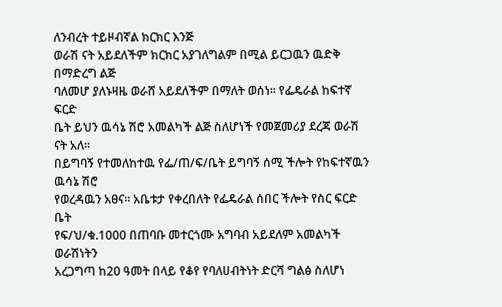ለንብረት ተይዞብኛል ክርክር እንጅ
ወራሽ ናት አይደለችም ክርክር አያገለግልም በሚል ይርጋዉን ዉድቅ በማድረግ ልጅ
ባለመሆ ያለኑዛዜ ወራሸ አይደለችም በማለት ወሰነ፡፡ የፌዴራል ከፍተኛ ፍርድ
ቤት ይህን ዉሳኔ ሽሮ አመልካች ልጅ ስለሆነች የመጀመሪያ ደረጃ ወራሽ ናት አለ፡፡
በይግባኝ የተመለከተዉ የፌ/ጠ/ፍ/ቤት ይግባኝ ሰሚ ችሎት የከፍተኛዉን ዉሳኔ ሽሮ
የወረዳዉን አፀና፡፡ አቤቱታ የቀረበለት የፌዴራል ሰበር ችሎት የስር ፍርድ ቤት
የፍ/ህ/ቁ.1000 በጠባቡ መተርጎሙ አግባብ አይደለም አመልካች ወራሽነትን
አረጋግጣ ከ20 ዓመት በላይ የቆየ የባለሀብትነት ድርሻ ግልፅ ስለሆነ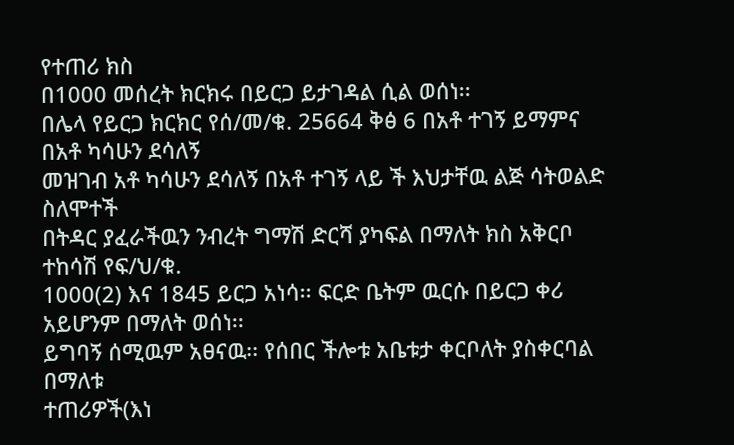የተጠሪ ክስ
በ1000 መሰረት ክርክሩ በይርጋ ይታገዳል ሲል ወሰነ፡፡
በሌላ የይርጋ ክርክር የሰ/መ/ቁ. 25664 ቅፅ 6 በአቶ ተገኝ ይማምና በአቶ ካሳሁን ደሳለኝ
መዝገብ አቶ ካሳሁን ደሳለኝ በአቶ ተገኝ ላይ ች እህታቸዉ ልጅ ሳትወልድ ስለሞተች
በትዳር ያፈራችዉን ንብረት ግማሽ ድርሻ ያካፍል በማለት ክስ አቅርቦ ተከሳሽ የፍ/ህ/ቁ.
1000(2) እና 1845 ይርጋ አነሳ፡፡ ፍርድ ቤትም ዉርሱ በይርጋ ቀሪ አይሆንም በማለት ወሰነ፡፡
ይግባኝ ሰሚዉም አፀናዉ፡፡ የሰበር ችሎቱ አቤቱታ ቀርቦለት ያስቀርባል በማለቱ
ተጠሪዎች(እነ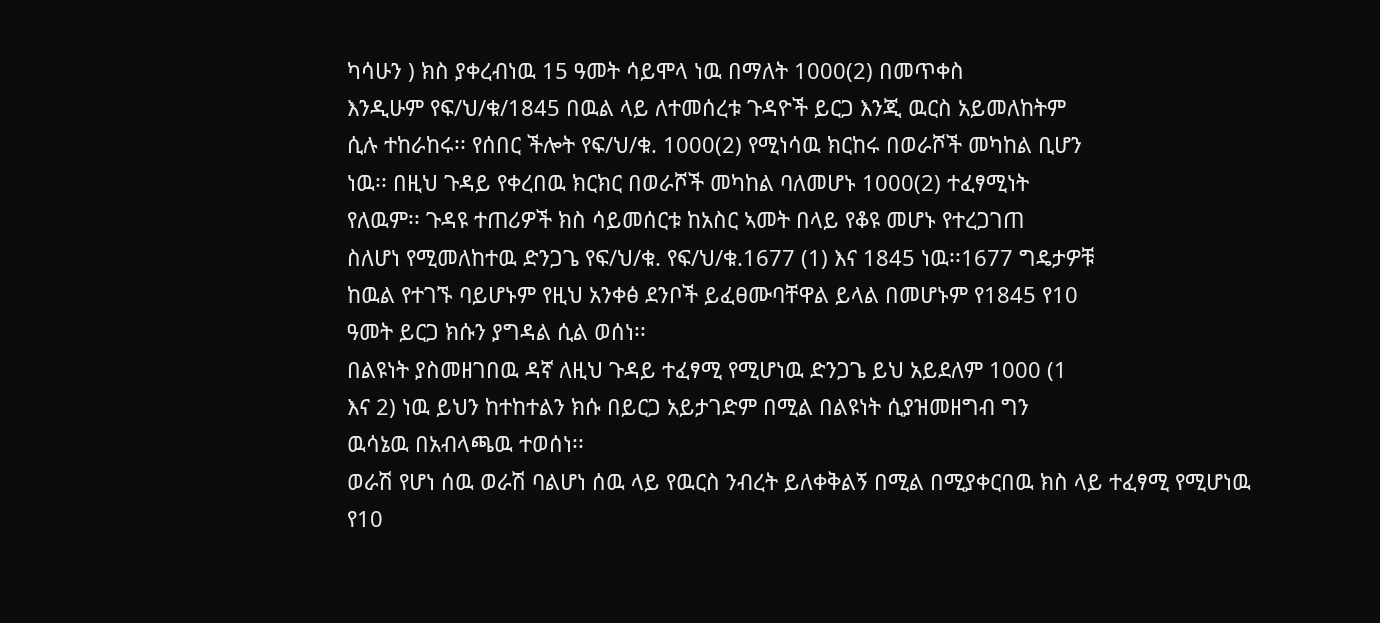ካሳሁን ) ክስ ያቀረብነዉ 15 ዓመት ሳይሞላ ነዉ በማለት 1000(2) በመጥቀስ
እንዲሁም የፍ/ህ/ቁ/1845 በዉል ላይ ለተመሰረቱ ጉዳዮች ይርጋ እንጂ ዉርስ አይመለከትም
ሲሉ ተከራከሩ፡፡ የሰበር ችሎት የፍ/ህ/ቁ. 1000(2) የሚነሳዉ ክርከሩ በወራሾች መካከል ቢሆን
ነዉ፡፡ በዚህ ጉዳይ የቀረበዉ ክርክር በወራሾች መካከል ባለመሆኑ 1000(2) ተፈፃሚነት
የለዉም፡፡ ጉዳዩ ተጠሪዎች ክስ ሳይመሰርቱ ከአስር ኣመት በላይ የቆዩ መሆኑ የተረጋገጠ
ስለሆነ የሚመለከተዉ ድንጋጌ የፍ/ህ/ቁ. የፍ/ህ/ቁ.1677 (1) እና 1845 ነዉ፡፡1677 ግዴታዎቹ
ከዉል የተገኙ ባይሆኑም የዚህ አንቀፅ ደንቦች ይፈፀሙባቸዋል ይላል በመሆኑም የ1845 የ10
ዓመት ይርጋ ክሱን ያግዳል ሲል ወሰነ፡፡
በልዩነት ያስመዘገበዉ ዳኛ ለዚህ ጉዳይ ተፈፃሚ የሚሆነዉ ድንጋጌ ይህ አይደለም 1000 (1
እና 2) ነዉ ይህን ከተከተልን ክሱ በይርጋ አይታገድም በሚል በልዩነት ሲያዝመዘግብ ግን
ዉሳኔዉ በአብላጫዉ ተወሰነ፡፡
ወራሽ የሆነ ሰዉ ወራሽ ባልሆነ ሰዉ ላይ የዉርስ ንብረት ይለቀቅልኝ በሚል በሚያቀርበዉ ክስ ላይ ተፈፃሚ የሚሆነዉ
የ10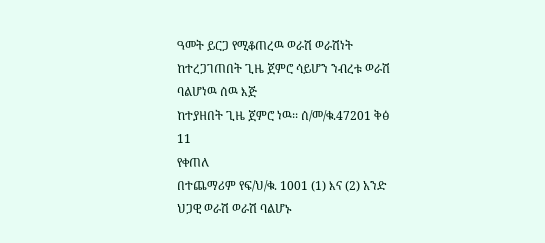ዓመት ይርጋ የሚቆጠረዉ ወራሽ ወራሽነት ከተረጋገጠበት ጊዜ ጀምሮ ሳይሆን ንብረቱ ወራሽ ባልሆነዉ ሰዉ እጅ
ከተያዘበት ጊዜ ጀምሮ ነዉ፡፡ ሰ/መ/ቁ.47201 ቅፅ 11
የቀጠለ
በተጨማሪም የፍ/ህ/ቁ. 1001 (1) እና (2) አንድ ህጋዊ ወራሽ ወራሽ ባልሆኑ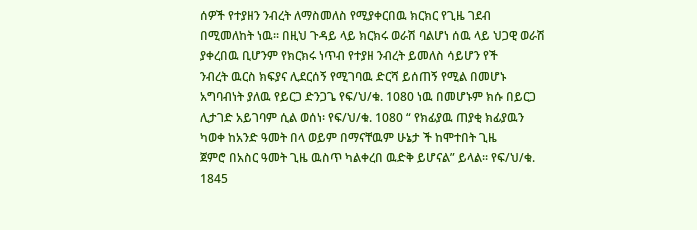ሰዎች የተያዘን ንብረት ለማስመለስ የሚያቀርበዉ ክርክር የጊዜ ገደብ
በሚመለከት ነዉ፡፡ በዚህ ጉዳይ ላይ ክርክሩ ወራሽ ባልሆነ ሰዉ ላይ ህጋዊ ወራሽ
ያቀረበዉ ቢሆንም የክርክሩ ነጥብ የተያዘ ንብረት ይመለስ ሳይሆን የች
ንብረት ዉርስ ክፍያና ሊደርሰኝ የሚገባዉ ድርሻ ይሰጠኝ የሚል በመሆኑ
አግባብነት ያለዉ የይርጋ ድንጋጌ የፍ/ህ/ቁ. 1080 ነዉ በመሆኑም ክሱ በይርጋ
ሊታገድ አይገባም ሲል ወሰነ፡ የፍ/ህ/ቁ. 1080 “ የክፊያዉ ጠያቂ ክፊያዉን
ካወቀ ከአንድ ዓመት በላ ወይም በማናቸዉም ሁኔታ ች ከሞተበት ጊዜ
ጀምሮ በአስር ዓመት ጊዜ ዉስጥ ካልቀረበ ዉድቅ ይሆናል” ይላል፡፡ የፍ/ህ/ቁ.
1845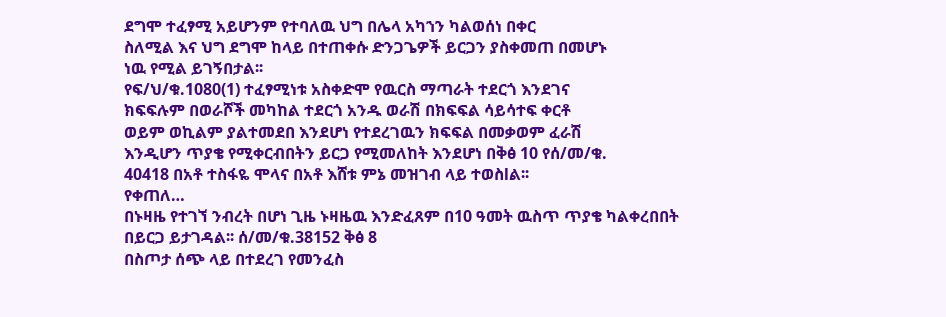ደግሞ ተፈፃሚ አይሆንም የተባለዉ ህግ በሌላ አካኀን ካልወሰነ በቀር
ስለሚል እና ህግ ደግሞ ከላይ በተጠቀሱ ድንጋጌዎች ይርጋን ያስቀመጠ በመሆኑ
ነዉ የሚል ይገኝበታል፡፡
የፍ/ህ/ቁ.1080(1) ተፈፃሚነቱ አስቀድሞ የዉርስ ማጣራት ተደርጎ እንደገና
ክፍፍሉም በወራሾች መካከል ተደርጎ አንዱ ወራሽ በክፍፍል ሳይሳተፍ ቀርቶ
ወይም ወኪልም ያልተመደበ እንደሆነ የተደረገዉን ክፍፍል በመቃወም ፈራሽ
እንዲሆን ጥያቄ የሚቀርብበትን ይርጋ የሚመለከት እንደሆነ በቅፅ 10 የሰ/መ/ቁ.
40418 በአቶ ተስፋዬ ሞላና በአቶ እሸቱ ምኔ መዝገብ ላይ ተወስlል፡፡
የቀጠለ…
በኑዛዜ የተገኘ ንብረት በሆነ ጊዜ ኑዛዜዉ እንድፈጸም በ10 ዓመት ዉስጥ ጥያቄ ካልቀረበበት
በይርጋ ይታገዳል፡፡ ሰ/መ/ቁ.38152 ቅፅ 8
በስጦታ ሰጭ ላይ በተደረገ የመንፈስ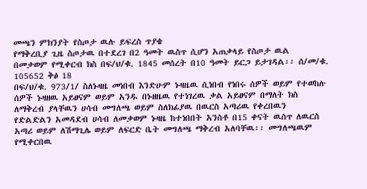መጫን ምክንያት የስጦታ ዉሉ ይፍረስ ጥያቄ
የማቅረቢያ ጊዜ ስጦታዉ በተደረገ በ2 ዓመት ዉስጥ ሲሆን አጠቃላይ የስጦታ ዉል
በመቃወም የሚቀርብ ክስ በፍ/ህ/ቁ. 1845 መሰረት በ10 ዓመት ይርጋ ይታገዳል፡፡ ሰ/መ/ቁ.
105652 ቅፅ 18
በፍ/ህ/ቁ. 973/1/ ስለኑዛዜ መነበብ እንድሁም ኑዛዜዉ ሲነበብ የነበሩ ሰዎች ወይም የተወከሉ
ሰዎች ኑዛዘዉ አይፀናም ወይም አንዱ በኑዘዜዉ የተነገረዉ ቃል አይፀናም በማለት ክስ
ለማቅረብ ያላቸዉን ሀሳብ መግለጫ ወይም ስለክፊያዉ በዉርስ አጣሪዉ የቀረበዉን
የድልድልን አመዳደብ ሀሳብ ለመቃወም ኑዛዜ ከተነበበት አንስቶ በ15 ቀናት ዉስጥ ለዉርስ
አጣሪ ወይም ለሽማጊሌ ወይም ለፍርድ ቤት መግለጫ ማቅረብ አለባቸዉ፡፡ መግለጫዉም
የሚቀርበዉ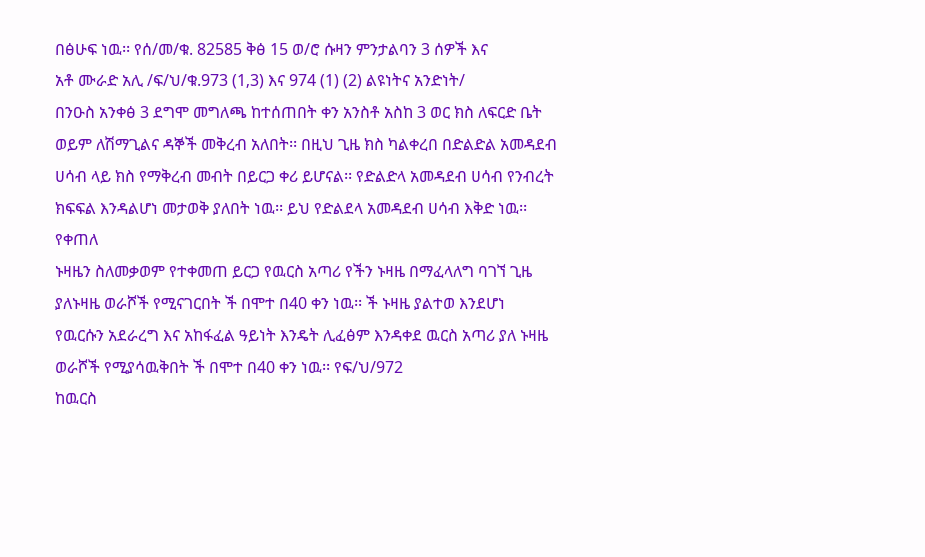በፅሁፍ ነዉ፡፡ የሰ/መ/ቁ. 82585 ቅፅ 15 ወ/ሮ ሱዛን ምንታልባን 3 ሰዎች እና
አቶ ሙራድ አሊ /ፍ/ህ/ቁ.973 (1‚3) እና 974 (1) (2) ልዩነትና አንድነት/
በንዑስ አንቀፅ 3 ደግሞ መግለጫ ከተሰጠበት ቀን አንስቶ አስከ 3 ወር ክስ ለፍርድ ቤት
ወይም ለሽማጊልና ዳኞች መቅረብ አለበት፡፡ በዚህ ጊዜ ክስ ካልቀረበ በድልድል አመዳደብ
ሀሳብ ላይ ክስ የማቅረብ መብት በይርጋ ቀሪ ይሆናል፡፡ የድልድላ አመዳደብ ሀሳብ የንብረት
ክፍፍል እንዳልሆነ መታወቅ ያለበት ነዉ፡፡ ይህ የድልደላ አመዳደብ ሀሳብ እቅድ ነዉ፡፡
የቀጠለ
ኑዛዜን ስለመቃወም የተቀመጠ ይርጋ የዉርስ አጣሪ የችን ኑዛዜ በማፈላለግ ባገኘ ጊዜ
ያለኑዛዜ ወራሾች የሚናገርበት ች በሞተ በ40 ቀን ነዉ፡፡ ች ኑዛዜ ያልተወ እንደሆነ
የዉርሱን አደራረግ እና አከፋፈል ዓይነት እንዴት ሊፈፅም እንዳቀደ ዉርስ አጣሪ ያለ ኑዛዜ
ወራሾች የሚያሳዉቅበት ች በሞተ በ40 ቀን ነዉ፡፡ የፍ/ህ/972
ከዉርስ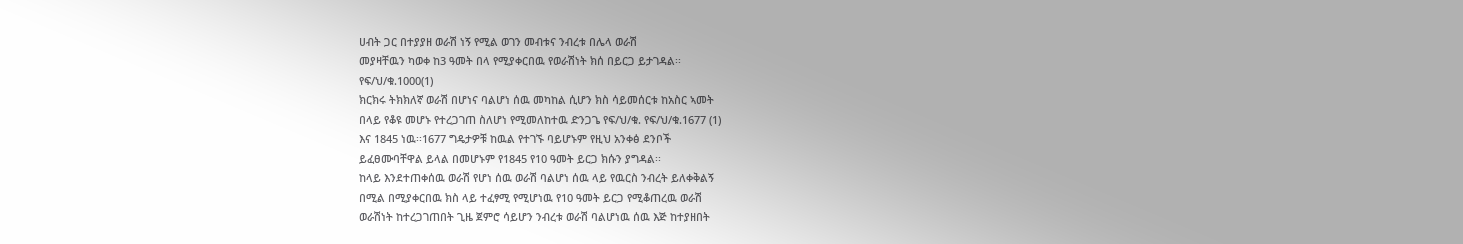ሀብት ጋር በተያያዘ ወራሽ ነኝ የሚል ወገን መብቱና ንብረቱ በሌላ ወራሽ
መያዛቸዉን ካወቀ ከ3 ዓመት በላ የሚያቀርበዉ የወራሽነት ክሰ በይርጋ ይታገዳል፡፡
የፍ/ህ/ቁ.1000(1)
ክርክሩ ትክክለኛ ወራሽ በሆነና ባልሆነ ሰዉ መካከል ሲሆን ክስ ሳይመሰርቱ ከአስር ኣመት
በላይ የቆዩ መሆኑ የተረጋገጠ ስለሆነ የሚመለከተዉ ድንጋጌ የፍ/ህ/ቁ. የፍ/ህ/ቁ.1677 (1)
እና 1845 ነዉ፡፡1677 ግዴታዎቹ ከዉል የተገኙ ባይሆኑም የዚህ አንቀፅ ደንቦች
ይፈፀሙባቸዋል ይላል በመሆኑም የ1845 የ10 ዓመት ይርጋ ክሱን ያግዳል፡፡
ከላይ እንደተጠቀሰዉ ወራሽ የሆነ ሰዉ ወራሽ ባልሆነ ሰዉ ላይ የዉርስ ንብረት ይለቀቅልኝ
በሚል በሚያቀርበዉ ክስ ላይ ተፈፃሚ የሚሆነዉ የ10 ዓመት ይርጋ የሚቆጠረዉ ወራሽ
ወራሽነት ከተረጋገጠበት ጊዜ ጀምሮ ሳይሆን ንብረቱ ወራሽ ባልሆነዉ ሰዉ እጅ ከተያዘበት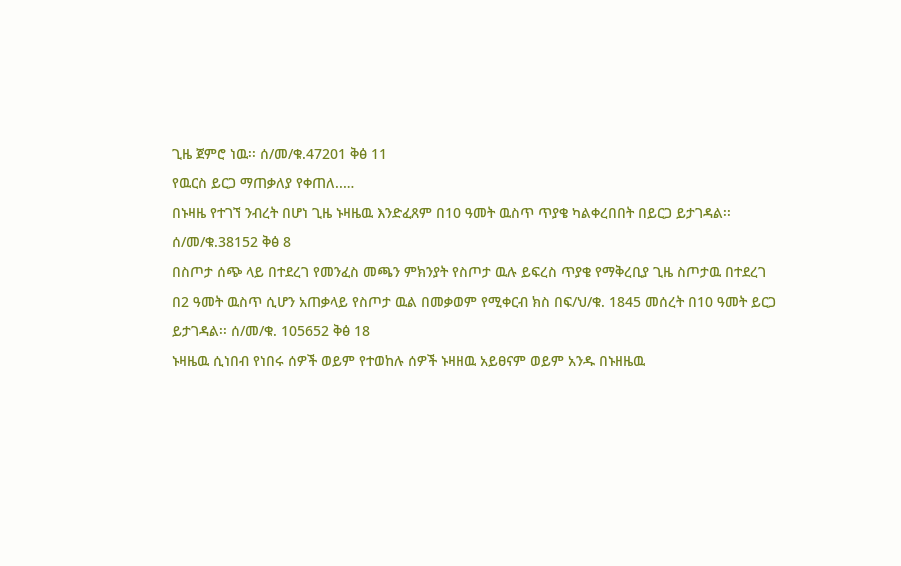ጊዜ ጀምሮ ነዉ፡፡ ሰ/መ/ቁ.47201 ቅፅ 11
የዉርስ ይርጋ ማጠቃለያ የቀጠለ..…
በኑዛዜ የተገኘ ንብረት በሆነ ጊዜ ኑዛዜዉ እንድፈጸም በ10 ዓመት ዉስጥ ጥያቄ ካልቀረበበት በይርጋ ይታገዳል፡፡
ሰ/መ/ቁ.38152 ቅፅ 8
በስጦታ ሰጭ ላይ በተደረገ የመንፈስ መጫን ምክንያት የስጦታ ዉሉ ይፍረስ ጥያቄ የማቅረቢያ ጊዜ ስጦታዉ በተደረገ
በ2 ዓመት ዉስጥ ሲሆን አጠቃላይ የስጦታ ዉል በመቃወም የሚቀርብ ክስ በፍ/ህ/ቁ. 1845 መሰረት በ10 ዓመት ይርጋ
ይታገዳል፡፡ ሰ/መ/ቁ. 105652 ቅፅ 18
ኑዛዜዉ ሲነበብ የነበሩ ሰዎች ወይም የተወከሉ ሰዎች ኑዛዘዉ አይፀናም ወይም አንዱ በኑዘዜዉ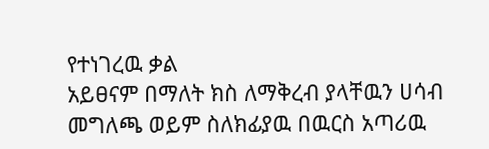የተነገረዉ ቃል
አይፀናም በማለት ክስ ለማቅረብ ያላቸዉን ሀሳብ መግለጫ ወይም ስለክፊያዉ በዉርስ አጣሪዉ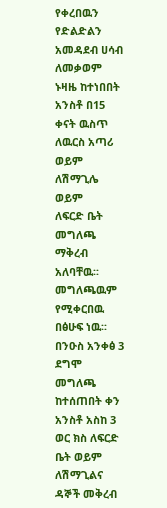የቀረበዉን የድልድልን
አመዳደብ ሀሳብ ለመቃወም ኑዛዜ ከተነበበት አንስቶ በ15 ቀናት ዉስጥ ለዉርስ አጣሪ ወይም ለሽማጊሌ ወይም
ለፍርድ ቤት መግለጫ ማቅረብ አለባቸዉ፡፡ መግለጫዉም የሚቀርበዉ በፅሁፍ ነዉ፡፡በንዑስ አንቀፅ 3 ደግሞ መግለጫ
ከተሰጠበት ቀን አንስቶ አስከ 3 ወር ክስ ለፍርድ ቤት ወይም ለሽማጊልና ዳኞች መቅረብ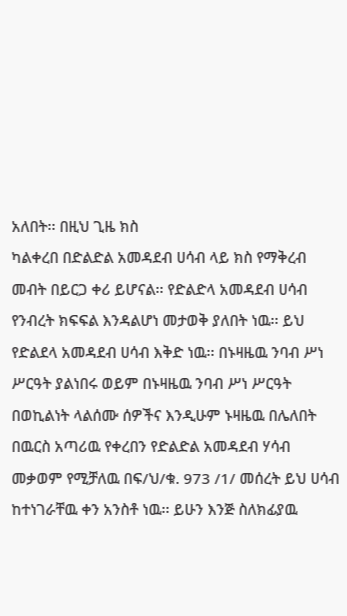አለበት፡፡ በዚህ ጊዜ ክስ
ካልቀረበ በድልድል አመዳደብ ሀሳብ ላይ ክስ የማቅረብ መብት በይርጋ ቀሪ ይሆናል፡፡ የድልድላ አመዳደብ ሀሳብ
የንብረት ክፍፍል እንዳልሆነ መታወቅ ያለበት ነዉ፡፡ ይህ የድልደላ አመዳደብ ሀሳብ እቅድ ነዉ፡፡ በኑዛዜዉ ንባብ ሥነ
ሥርዓት ያልነበሩ ወይም በኑዛዜዉ ንባብ ሥነ ሥርዓት በወኪልነት ላልሰሙ ሰዎችና እንዲሁም ኑዛዜዉ በሌለበት
በዉርስ አጣሪዉ የቀረበን የድልድል አመዳደብ ሃሳብ መቃወም የሚቻለዉ በፍ/ህ/ቁ. 973 /1/ መሰረት ይህ ሀሳብ
ከተነገራቸዉ ቀን አንስቶ ነዉ፡፡ ይሁን እንጅ ስለክፊያዉ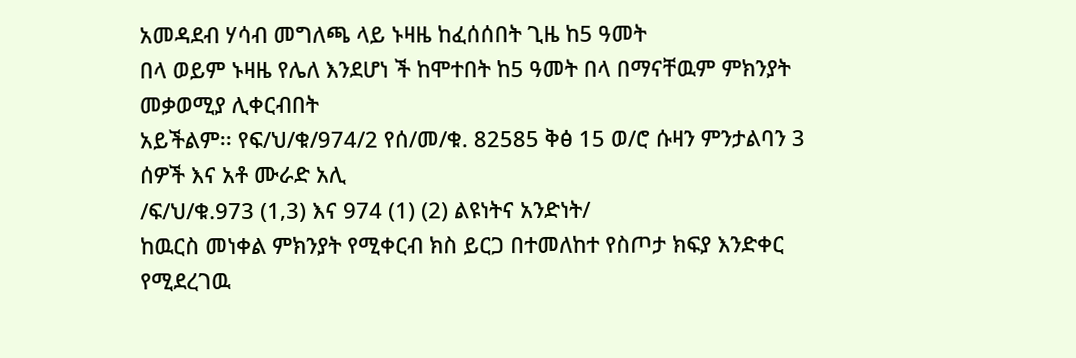አመዳደብ ሃሳብ መግለጫ ላይ ኑዛዜ ከፈሰሰበት ጊዜ ከ5 ዓመት
በላ ወይም ኑዛዜ የሌለ እንደሆነ ች ከሞተበት ከ5 ዓመት በላ በማናቸዉም ምክንያት መቃወሚያ ሊቀርብበት
አይችልም፡፡ የፍ/ህ/ቁ/974/2 የሰ/መ/ቁ. 82585 ቅፅ 15 ወ/ሮ ሱዛን ምንታልባን 3 ሰዎች እና አቶ ሙራድ አሊ
/ፍ/ህ/ቁ.973 (1‚3) እና 974 (1) (2) ልዩነትና አንድነት/
ከዉርስ መነቀል ምክንያት የሚቀርብ ክስ ይርጋ በተመለከተ የስጦታ ክፍያ እንድቀር የሚደረገዉ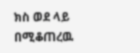ክስ ወደ ላይ
በሚቆጠረዉ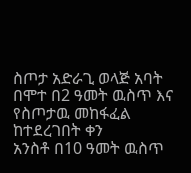ስጦታ አድራጊ ወላጅ አባት በሞተ በ2 ዓመት ዉስጥ እና የስጦታዉ መከፋፈል ከተደረገበት ቀን
አንስቶ በ10 ዓመት ዉስጥ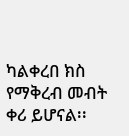ካልቀረበ ክስ የማቅረብ መብት ቀሪ ይሆናል፡፡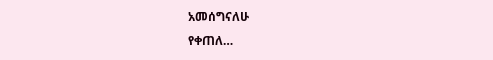አመሰግናለሁ
የቀጠለ…